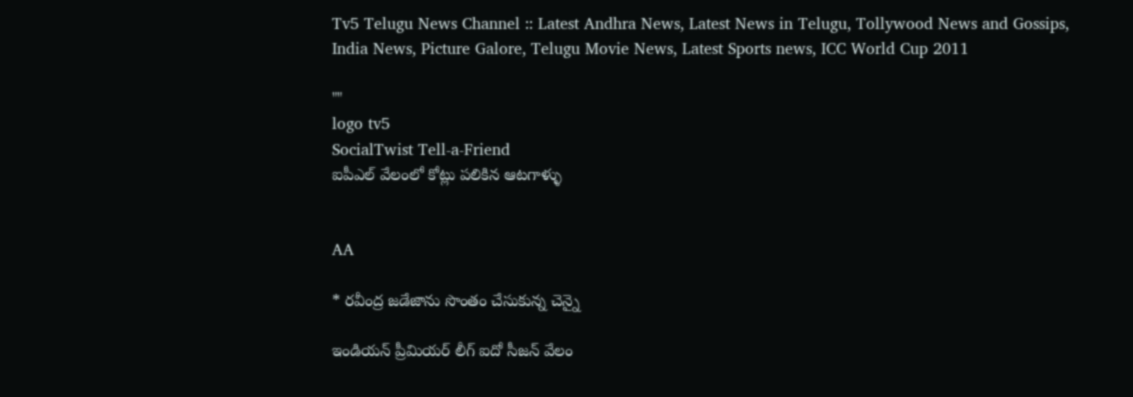Tv5 Telugu News Channel :: Latest Andhra News, Latest News in Telugu, Tollywood News and Gossips, India News, Picture Galore, Telugu Movie News, Latest Sports news, ICC World Cup 2011

""
logo tv5
SocialTwist Tell-a-Friend
ఐపీఎల్‌ వేలంలో కోట్లు పలికిన ఆటగాళ్ళు


AA

* రవీంద్ర జడేజాను సొంతం చేసుకున్న చెన్నై

ఇండియన్ ప్రీమియర్ లీగ్ ఐదో సీజన్‌ వేలం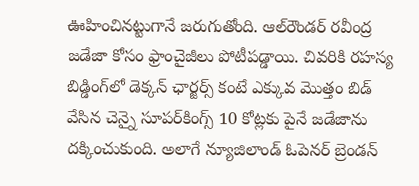ఊహించినట్టుగానే జరుగుతోంది. ఆల్‌రౌండర్ రవీంద్ర జడేజా కోసం ఫ్రాంచైజీలు పోటీపడ్డాయి. చివరికి రహస్య బిడ్డింగ్‌లో డెక్కన్ ఛార్జర్స్‌ కంటే ఎక్కువ మొత్తం బిడ్ వేసిన చెన్నై సూపర్‌కింగ్స్ 10 కోట్లకు పైనే జడేజాను దక్కించుకుంది. అలాగే న్యూజిలాండ్ ఓపెనర్ బ్రెండన్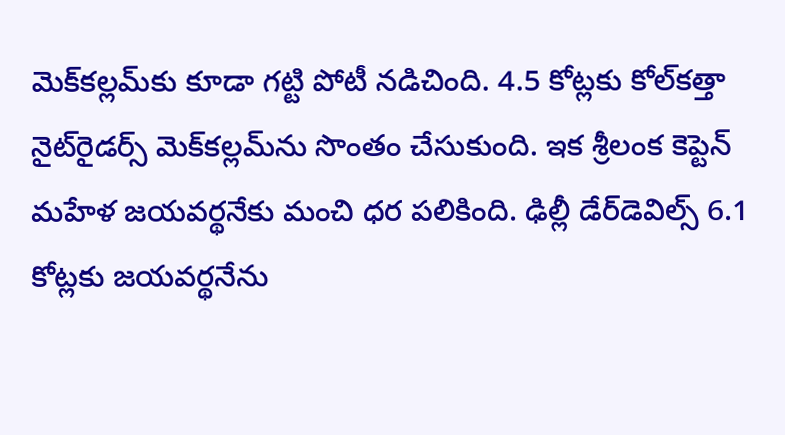మెక్‌కల్లమ్‌కు కూడా గట్టి పోటీ నడిచింది. 4.5 కోట్లకు కోల్‌కత్తా నైట్‌రైడర్స్ మెక్‌కల్లమ్‌ను సొంతం చేసుకుంది. ఇక శ్రీలంక కెప్టెన్ మహేళ జయవర్థనేకు మంచి ధర పలికింది. ఢిల్లీ డేర్‌డెవిల్స్ 6.1 కోట్లకు జయవర్థనేను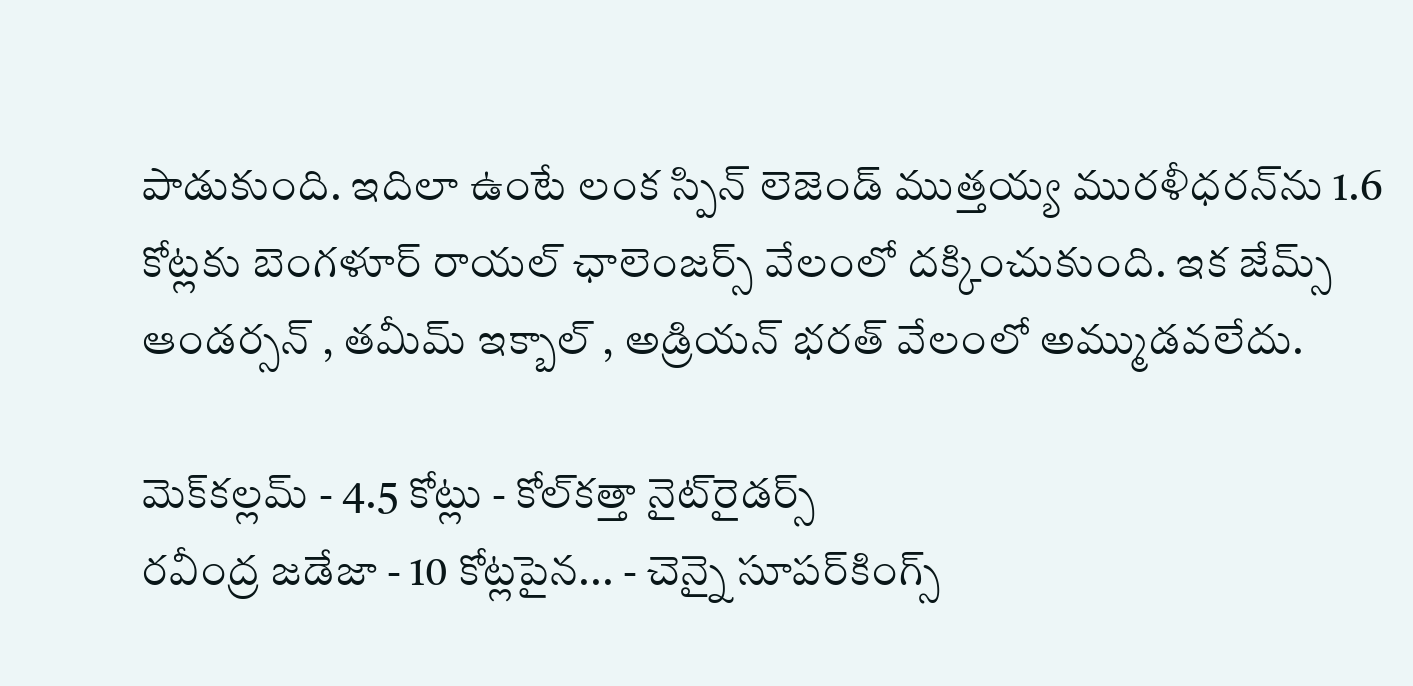పాడుకుంది. ఇదిలా ఉంటే లంక స్పిన్ లెజెండ్ ముత్తయ్య మురళీధరన్‌ను 1.6 కోట్లకు బెంగళూర్ రాయల్ ఛాలెంజర్స్ వేలంలో దక్కించుకుంది. ఇక జేమ్స్ ఆండర్సన్ , తమీమ్ ఇక్బాల్ , అడ్రియన్ భరత్ వేలంలో అమ్ముడవలేదు.

మెక్‌కల్లమ్ - 4.5 కోట్లు - కోల్‌కత్తా నైట్‌రైడర్స్‌
రవీంద్ర జడేజా - 10 కోట్లపైన... - చెన్నై సూపర్‌కింగ్స్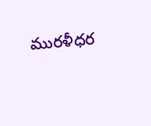మురళీధర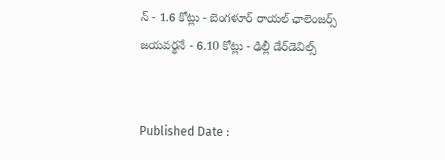న్ - 1.6 కోట్లు - బెంగళూర్ రాయల్ ఛాలెంజర్స్
జయవర్థనే - 6.10 కోట్లు - ఢిల్లీ డేర్‌డెవిల్స్‌


Published Date :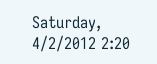Saturday, 4/2/2012 2:20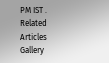PM IST .
Related Articles
Gallery